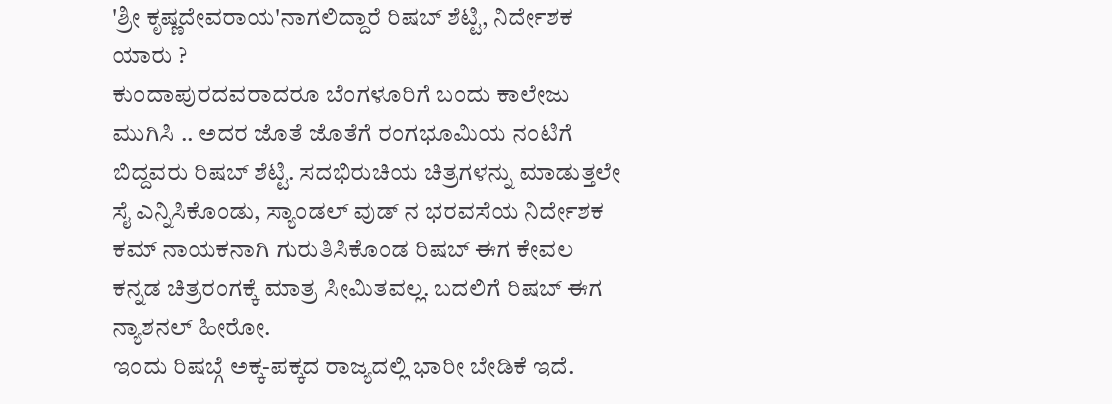'ಶ್ರೀ ಕೃಷ್ಣದೇವರಾಯ'ನಾಗಲಿದ್ದಾರೆ ರಿಷಬ್ ಶೆಟ್ಟಿ, ನಿರ್ದೇಶಕ ಯಾರು ?
ಕುಂದಾಪುರದವರಾದರೂ ಬೆಂಗಳೂರಿಗೆ ಬಂದು ಕಾಲೇಜು ಮುಗಿಸಿ .. ಅದರ ಜೊತೆ ಜೊತೆಗೆ ರಂಗಭೂಮಿಯ ನಂಟಿಗೆ ಬಿದ್ದವರು ರಿಷಬ್ ಶೆಟ್ಟಿ. ಸದಭಿರುಚಿಯ ಚಿತ್ರಗಳನ್ನು ಮಾಡುತ್ತಲೇ ಸೈ ಎನ್ನಿಸಿಕೊಂಡು, ಸ್ಯಾಂಡಲ್ ವುಡ್ ನ ಭರವಸೆಯ ನಿರ್ದೇಶಕ ಕಮ್ ನಾಯಕನಾಗಿ ಗುರುತಿಸಿಕೊಂಡ ರಿಷಬ್ ಈಗ ಕೇವಲ ಕನ್ನಡ ಚಿತ್ರರಂಗಕ್ಕೆ ಮಾತ್ರ ಸೀಮಿತವಲ್ಲ. ಬದಲಿಗೆ ರಿಷಬ್ ಈಗ ನ್ಯಾಶನಲ್ ಹೀರೋ.
ಇಂದು ರಿಷಬ್ಗೆ ಅಕ್ಕ-ಪಕ್ಕದ ರಾಜ್ಯದಲ್ಲಿ ಭಾರೀ ಬೇಡಿಕೆ ಇದೆ.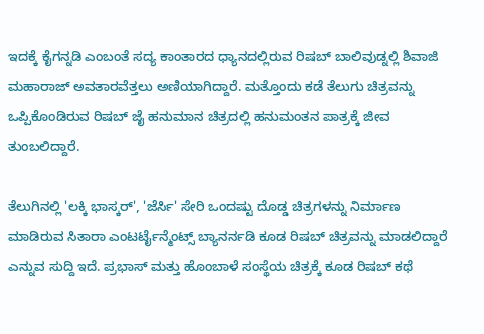ಇದಕ್ಕೆ ಕೈಗನ್ನಡಿ ಎಂಬಂತೆ ಸದ್ಯ ಕಾಂತಾರದ ಧ್ಯಾನದಲ್ಲಿರುವ ರಿಷಬ್ ಬಾಲಿವುಡ್ನಲ್ಲಿ ಶಿವಾಜಿ ಮಹಾರಾಜ್ ಅವತಾರವೆತ್ತಲು ಅಣಿಯಾಗಿದ್ದಾರೆ. ಮತ್ತೊಂದು ಕಡೆ ತೆಲುಗು ಚಿತ್ರವನ್ನು ಒಪ್ಪಿಕೊಂಡಿರುವ ರಿಷಬ್ ಜೈ ಹನುಮಾನ ಚಿತ್ರದಲ್ಲಿ ಹನುಮಂತನ ಪಾತ್ರಕ್ಕೆ ಜೀವ ತುಂಬಲಿದ್ದಾರೆ.

ತೆಲುಗಿನಲ್ಲಿ 'ಲಕ್ಕಿ ಭಾಸ್ಕರ್', 'ಜೆರ್ಸಿ' ಸೇರಿ ಒಂದಷ್ಟು ದೊಡ್ಡ ಚಿತ್ರಗಳನ್ನು ನಿರ್ಮಾಣ ಮಾಡಿರುವ ಸಿತಾರಾ ಎಂಟರ್ಟೈನ್ಮೆಂಟ್ಸ್ ಬ್ಯಾನರ್ನಡಿ ಕೂಡ ರಿಷಬ್ ಚಿತ್ರವನ್ನು ಮಾಡಲಿದ್ದಾರೆ ಎನ್ನುವ ಸುದ್ದಿ ಇದೆ. ಪ್ರಭಾಸ್ ಮತ್ತು ಹೊಂಬಾಳೆ ಸಂಸ್ಥೆಯ ಚಿತ್ರಕ್ಕೆ ಕೂಡ ರಿಷಬ್ ಕಥೆ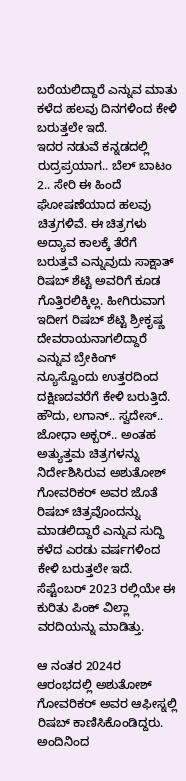ಬರೆಯಲಿದ್ದಾರೆ ಎನ್ನುವ ಮಾತು ಕಳೆದ ಹಲವು ದಿನಗಳಿಂದ ಕೇಳಿ ಬರುತ್ತಲೇ ಇದೆ.
ಇದರ ನಡುವೆ ಕನ್ನಡದಲ್ಲಿ ರುದ್ರಪ್ರಯಾಗ.. ಬೆಲ್ ಬಾಟಂ 2.. ಸೇರಿ ಈ ಹಿಂದೆ ಘೋಷಣೆಯಾದ ಹಲವು ಚಿತ್ರಗಳಿವೆ. ಈ ಚಿತ್ರಗಳು ಅದ್ಯಾವ ಕಾಲಕ್ಕೆ ತೆರೆಗೆ ಬರುತ್ತವೆ ಎನ್ನುವುದು ಸಾಕ್ಷಾತ್ ರಿಷಬ್ ಶೆಟ್ಟಿ ಅವರಿಗೆ ಕೂಡ ಗೊತ್ತಿರಲಿಕ್ಕಿಲ್ಲ. ಹೀಗಿರುವಾಗ ಇದೀಗ ರಿಷಬ್ ಶೆಟ್ಟಿ ಶ್ರೀಕೃಷ್ಣ ದೇವರಾಯನಾಗಲಿದ್ದಾರೆ ಎನ್ನುವ ಬ್ರೇಕಿಂಗ್ ನ್ಯೂಸ್ವೊಂದು ಉತ್ತರದಿಂದ ದಕ್ಷಿಣದವರೆಗೆ ಕೇಳಿ ಬರುತ್ತಿದೆ.
ಹೌದು, ಲಗಾನ್.. ಸ್ವದೇಸ್.. ಜೋಧಾ ಅಕ್ಬರ್.. ಅಂತಹ ಅತ್ಯುತ್ತಮ ಚಿತ್ರಗಳನ್ನು ನಿರ್ದೇಶಿಸಿರುವ ಅಶುತೋಶ್ ಗೋವರಿಕರ್ ಅವರ ಜೊತೆ ರಿಷಬ್ ಚಿತ್ರವೊಂದನ್ನು ಮಾಡಲಿದ್ದಾರೆ ಎನ್ನುವ ಸುದ್ದಿ ಕಳೆದ ಎರಡು ವರ್ಷಗಳಿಂದ ಕೇಳಿ ಬರುತ್ತಲೇ ಇದೆ. ಸೆಪ್ಟೆಂಬರ್ 2023 ರಲ್ಲಿಯೇ ಈ ಕುರಿತು ಪಿಂಕ್ ವಿಲ್ಲಾ ವರದಿಯನ್ನು ಮಾಡಿತ್ತು.

ಆ ನಂತರ 2024ರ ಆರಂಭದಲ್ಲಿ ಅಶುತೋಶ್ ಗೋವರಿಕರ್ ಅವರ ಆಫೀಸ್ನಲ್ಲಿ ರಿಷಬ್ ಕಾಣಿಸಿಕೊಂಡಿದ್ದರು. ಅಂದಿನಿಂದ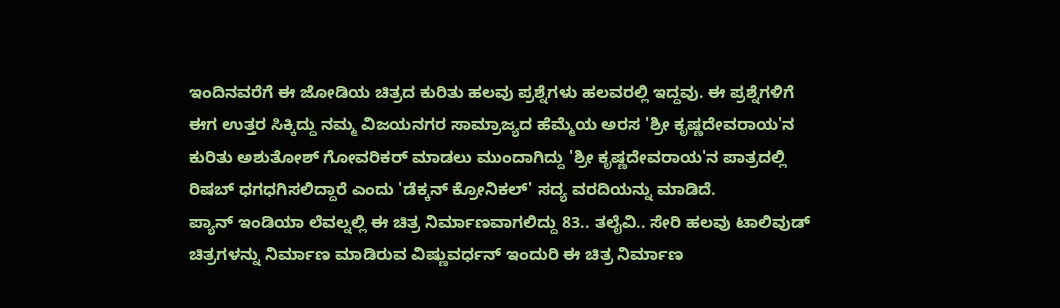ಇಂದಿನವರೆಗೆ ಈ ಜೋಡಿಯ ಚಿತ್ರದ ಕುರಿತು ಹಲವು ಪ್ರಶ್ನೆಗಳು ಹಲವರಲ್ಲಿ ಇದ್ದವು. ಈ ಪ್ರಶ್ನೆಗಳಿಗೆ ಈಗ ಉತ್ತರ ಸಿಕ್ಕಿದ್ದು ನಮ್ಮ ವಿಜಯನಗರ ಸಾಮ್ರಾಜ್ಯದ ಹೆಮ್ಮೆಯ ಅರಸ 'ಶ್ರೀ ಕೃಷ್ಣದೇವರಾಯ'ನ ಕುರಿತು ಅಶುತೋಶ್ ಗೋವರಿಕರ್ ಮಾಡಲು ಮುಂದಾಗಿದ್ದು 'ಶ್ರೀ ಕೃಷ್ಣದೇವರಾಯ'ನ ಪಾತ್ರದಲ್ಲಿ ರಿಷಬ್ ಧಗಧಗಿಸಲಿದ್ದಾರೆ ಎಂದು 'ಡೆಕ್ಕನ್ ಕ್ರೋನಿಕಲ್' ಸದ್ಯ ವರದಿಯನ್ನು ಮಾಡಿದೆ.
ಪ್ಯಾನ್ ಇಂಡಿಯಾ ಲೆವಲ್ನಲ್ಲಿ ಈ ಚಿತ್ರ ನಿರ್ಮಾಣವಾಗಲಿದ್ದು 83.. ತಲೈವಿ.. ಸೇರಿ ಹಲವು ಟಾಲಿವುಡ್ ಚಿತ್ರಗಳನ್ನು ನಿರ್ಮಾಣ ಮಾಡಿರುವ ವಿಷ್ಣುವರ್ಧನ್ ಇಂದುರಿ ಈ ಚಿತ್ರ ನಿರ್ಮಾಣ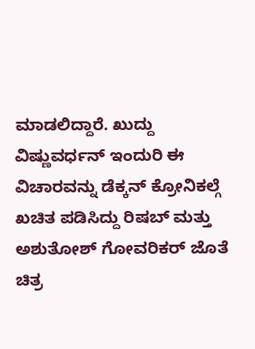ಮಾಡಲಿದ್ದಾರೆ. ಖುದ್ದು ವಿಷ್ಣುವರ್ಧನ್ ಇಂದುರಿ ಈ ವಿಚಾರವನ್ನು ಡೆಕ್ಕನ್ ಕ್ರೋನಿಕಲ್ಗೆ ಖಚಿತ ಪಡಿಸಿದ್ದು ರಿಷಬ್ ಮತ್ತು ಅಶುತೋಶ್ ಗೋವರಿಕರ್ ಜೊತೆ ಚಿತ್ರ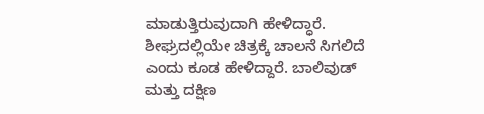ಮಾಡುತ್ತಿರುವುದಾಗಿ ಹೇಳಿದ್ಧಾರೆ. ಶೀಘ್ರದಲ್ಲಿಯೇ ಚಿತ್ರಕ್ಕೆ ಚಾಲನೆ ಸಿಗಲಿದೆ ಎಂದು ಕೂಡ ಹೇಳಿದ್ದಾರೆ. ಬಾಲಿವುಡ್ ಮತ್ತು ದಕ್ಷಿಣ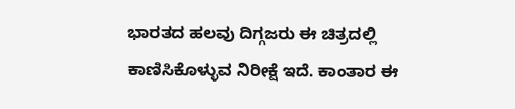ಭಾರತದ ಹಲವು ದಿಗ್ಗಜರು ಈ ಚಿತ್ರದಲ್ಲಿ ಕಾಣಿಸಿಕೊಳ್ಳುವ ನಿರೀಕ್ಷೆ ಇದೆ. ಕಾಂತಾರ ಈ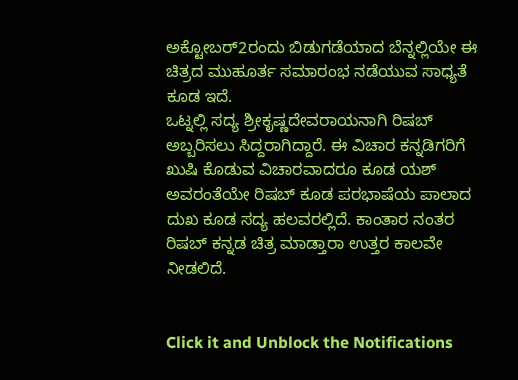ಅಕ್ಟೋಬರ್2ರಂದು ಬಿಡುಗಡೆಯಾದ ಬೆನ್ನಲ್ಲಿಯೇ ಈ ಚಿತ್ರದ ಮುಹೂರ್ತ ಸಮಾರಂಭ ನಡೆಯುವ ಸಾಧ್ಯತೆ ಕೂಡ ಇದೆ.
ಒಟ್ನಲ್ಲಿ ಸದ್ಯ ಶ್ರೀಕೃಷ್ಣದೇವರಾಯನಾಗಿ ರಿಷಬ್ ಅಬ್ಬರಿಸಲು ಸಿದ್ದರಾಗಿದ್ದಾರೆ. ಈ ವಿಚಾರ ಕನ್ನಡಿಗರಿಗೆ ಖುಷಿ ಕೊಡುವ ವಿಚಾರವಾದರೂ ಕೂಡ ಯಶ್ ಅವರಂತೆಯೇ ರಿಷಬ್ ಕೂಡ ಪರಭಾಷೆಯ ಪಾಲಾದ ದುಖ ಕೂಡ ಸದ್ಯ ಹಲವರಲ್ಲಿದೆ. ಕಾಂತಾರ ನಂತರ ರಿಷಬ್ ಕನ್ನಡ ಚಿತ್ರ ಮಾಡ್ತಾರಾ ಉತ್ತರ ಕಾಲವೇ ನೀಡಲಿದೆ.


Click it and Unblock the Notifications